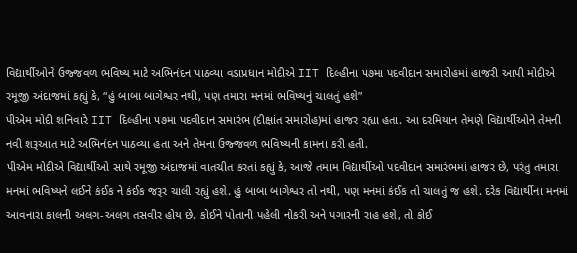વિદ્યાર્થીઓને ઉજ્જવળ ભવિષ્ય માટે અભિનંદન પાઠવ્યા વડાપ્રધાન મોદીએ IIT દિલ્હીના ૫૭મા પદવીદાન સમારોહમાં હાજરી આપી મોદીએ રમૂજી અંદાજમાં કહ્યું કે, “હું બાબા બાગેશ્વર નથી, પણ તમારા મનમાં ભવિષ્યનું ચાલતું હશે”
પીએમ મોદી શનિવારે IIT દિલ્હીના ૫૭મા પદવીદાન સમારંભ (દીક્ષાંત સમારોહ)માં હાજર રહ્યા હતા. આ દરમિયાન તેમણે વિદ્યાર્થીઓને તેમની નવી શરૂઆત માટે અભિનંદન પાઠવ્યા હતા અને તેમના ઉજ્જવળ ભવિષ્યની કામના કરી હતી.
પીએમ મોદીએ વિદ્યાર્થીઓ સાથે રમૂજી અંદાજમાં વાતચીત કરતાં કહ્યું કે, આજે તમામ વિદ્યાર્થીઓ પદવીદાન સમારંભમાં હાજર છે, પરંતુ તમારા મનમાં ભવિષ્યને લઈને કંઈક ને કંઈક જરૂર ચાલી રહ્યું હશે. હું બાબા બાગેશ્વર તો નથી, પણ મનમાં કંઈક તો ચાલતું જ હશે. દરેક વિદ્યાર્થીના મનમાં આવનારા કાલની અલગ-અલગ તસવીર હોય છે. કોઈને પોતાની પહેલી નોકરી અને પગારની રાહ હશે, તો કોઈ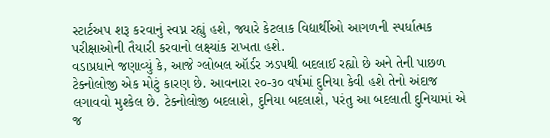સ્ટાર્ટઅપ શરૂ કરવાનું સ્વપ્ન રહ્યું હશે, જ્યારે કેટલાક વિદ્યાર્થીઓ આગળની સ્પર્ધાત્મક પરીક્ષાઓની તૈયારી કરવાનો લક્ષ્યાંક રાખતા હશે.
વડાપ્રધાને જણાવ્યું કે, આજે ગ્લોબલ ઑર્ડર ઝડપથી બદલાઈ રહ્યો છે અને તેની પાછળ ટેક્નોલોજી એક મોટું કારણ છે. આવનારા ૨૦-૩૦ વર્ષમાં દુનિયા કેવી હશે તેનો અંદાજ લગાવવો મુશ્કેલ છે. ટેક્નોલોજી બદલાશે, દુનિયા બદલાશે, પરંતુ આ બદલાતી દુનિયામાં એ જ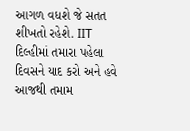આગળ વધશે જે સતત શીખતો રહેશે. IIT દિલ્હીમાં તમારા પહેલા દિવસને યાદ કરો અને હવે આજથી તમામ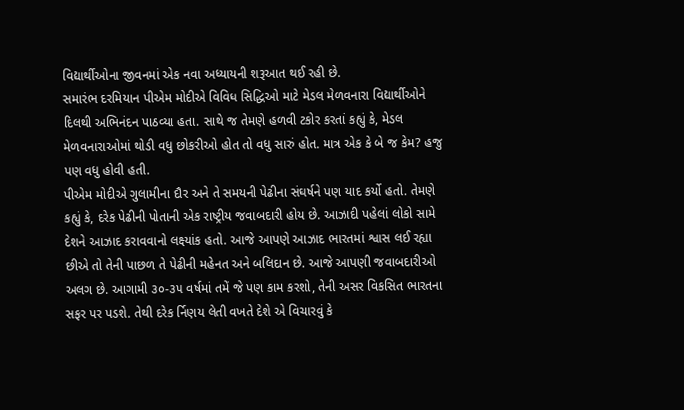વિદ્યાર્થીઓના જીવનમાં એક નવા અધ્યાયની શરૂઆત થઈ રહી છે.
સમારંભ દરમિયાન પીએમ મોદીએ વિવિધ સિદ્ધિઓ માટે મેડલ મેળવનારા વિદ્યાર્થીઓને દિલથી અભિનંદન પાઠવ્યા હતા. સાથે જ તેમણે હળવી ટકોર કરતાં કહ્યું કે, મેડલ મેળવનારાઓમાં થોડી વધુ છોકરીઓ હોત તો વધુ સારું હોત. માત્ર એક કે બે જ કેમ? હજુ પણ વધુ હોવી હતી.
પીએમ મોદીએ ગુલામીના દૌર અને તે સમયની પેઢીના સંઘર્ષને પણ યાદ કર્યો હતો. તેમણે કહ્યું કે, દરેક પેઢીની પોતાની એક રાષ્ટ્રીય જવાબદારી હોય છે. આઝાદી પહેલાં લોકો સામે દેશને આઝાદ કરાવવાનો લક્ષ્યાંક હતો. આજે આપણે આઝાદ ભારતમાં શ્વાસ લઈ રહ્યા છીએ તો તેની પાછળ તે પેઢીની મહેનત અને બલિદાન છે. આજે આપણી જવાબદારીઓ અલગ છે. આગામી ૩૦-૩૫ વર્ષમાં તમેં જે પણ કામ કરશો, તેની અસર વિકસિત ભારતના સફર પર પડશે. તેથી દરેક ર્નિણય લેતી વખતે દેશે એ વિચારવું કે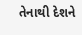તેનાથી દેશને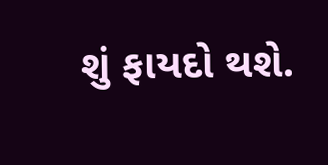શું ફાયદો થશે.